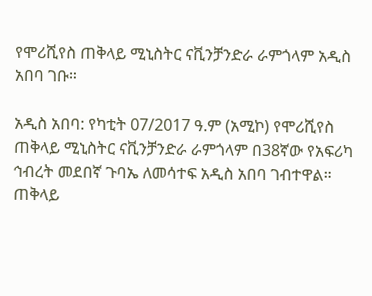የሞሪሺየስ ጠቅላይ ሚኒስትር ናቪንቻንድራ ራምጎላም አዲስ አበባ ገቡ።

አዲስ አበባ: የካቲት 07/2017 ዓ.ም (አሚኮ) የሞሪሺየስ ጠቅላይ ሚኒስትር ናቪንቻንድራ ራምጎላም በ38ኛው የአፍሪካ ኅብረት መደበኛ ጉባኤ ለመሳተፍ አዲስ አበባ ገብተዋል። ጠቅላይ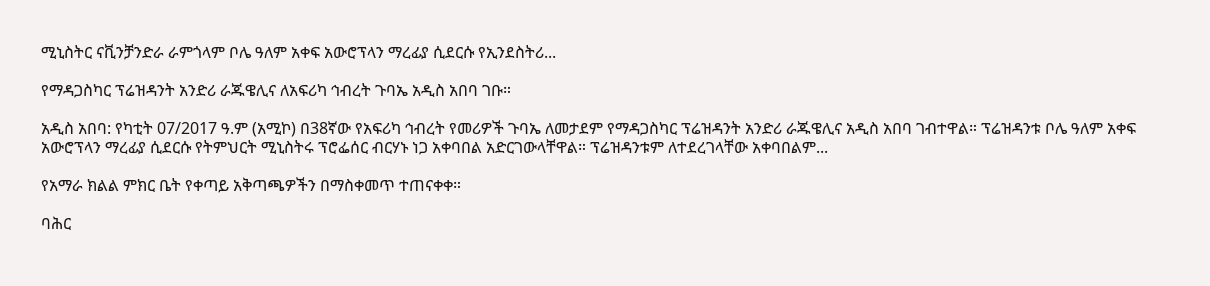ሚኒስትር ናቪንቻንድራ ራምጎላም ቦሌ ዓለም አቀፍ አውሮፕላን ማረፊያ ሲደርሱ የኢንደስትሪ...

የማዳጋስካር ፕሬዝዳንት አንድሪ ራጁዌሊና ለአፍሪካ ኅብረት ጉባኤ አዲስ አበባ ገቡ።

አዲስ አበባ: የካቲት 07/2017 ዓ.ም (አሚኮ) በ38ኛው የአፍሪካ ኅብረት የመሪዎች ጉባኤ ለመታደም የማዳጋስካር ፕሬዝዳንት አንድሪ ራጁዌሊና አዲስ አበባ ገብተዋል። ፕሬዝዳንቱ ቦሌ ዓለም አቀፍ አውሮፕላን ማረፊያ ሲደርሱ የትምህርት ሚኒስትሩ ፕሮፌሰር ብርሃኑ ነጋ አቀባበል አድርገውላቸዋል። ፕሬዝዳንቱም ለተደረገላቸው አቀባበልም...

የአማራ ክልል ምክር ቤት የቀጣይ አቅጣጫዎችን በማስቀመጥ ተጠናቀቀ።

ባሕር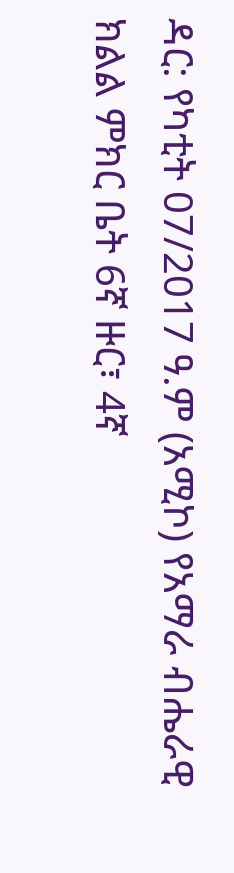ዳር: የካቲት 07/2017 ዓ.ም (አሚኮ) የአማራ ብሔራዊ ክልል ምክር ቤት 6ኛ ዙር፣ 4ኛ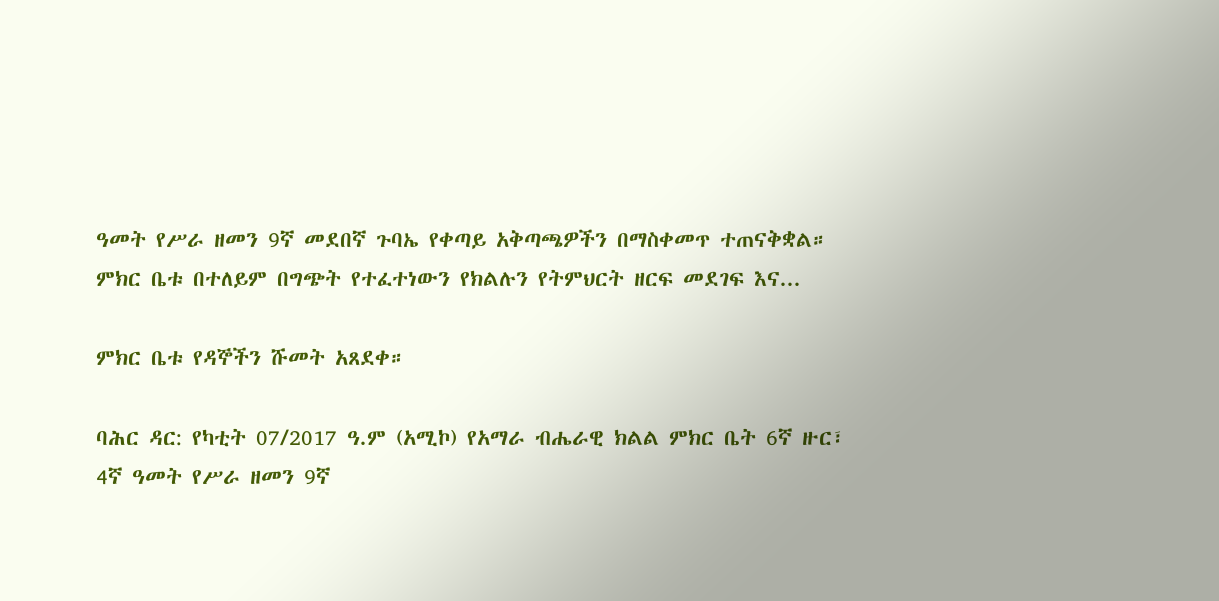ዓመት የሥራ ዘመን 9ኛ መደበኛ ጉባኤ የቀጣይ አቅጣጫዎችን በማስቀመጥ ተጠናቅቋል። ምክር ቤቱ በተለይም በግጭት የተፈተነውን የክልሉን የትምህርት ዘርፍ መደገፍ እና...

ምክር ቤቱ የዳኞችን ሹመት አጸደቀ።

ባሕር ዳር: የካቲት 07/2017 ዓ.ም (አሚኮ) የአማራ ብሔራዊ ክልል ምክር ቤት 6ኛ ዙር፣ 4ኛ ዓመት የሥራ ዘመን 9ኛ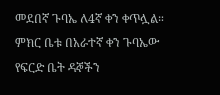መደበኛ ጉባኤ ለ4ኛ ቀን ቀጥሏል። ምክር ቤቱ በአራተኛ ቀን ጉባኤው የፍርድ ቤት ዳኞችን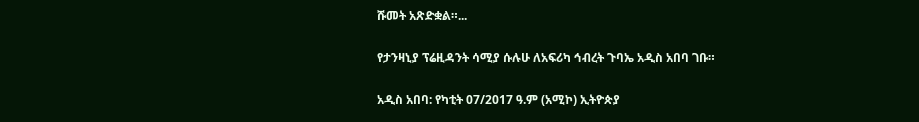ሹመት አጽድቋል።...

የታንዛኒያ ፕሬዚዳንት ሳሚያ ሱሉሁ ለአፍሪካ ኅብረት ጉባኤ አዲስ አበባ ገቡ።

አዲስ አበባ: የካቲት 07/2017 ዓ.ም (አሚኮ) ኢትዮጵያ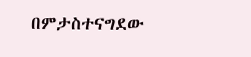በምታስተናግደው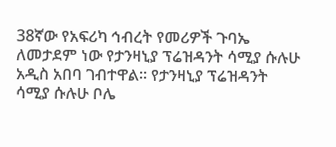38ኛው የአፍሪካ ኅብረት የመሪዎች ጉባኤ ለመታደም ነው የታንዛኒያ ፕሬዝዳንት ሳሚያ ሱሉሁ አዲስ አበባ ገብተዋል። የታንዛኒያ ፕሬዝዳንት ሳሚያ ሱሉሁ ቦሌ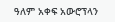ዓለም አቀፍ አውሮፕላን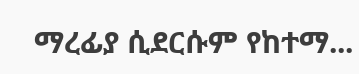ማረፊያ ሲደርሱም የከተማ...